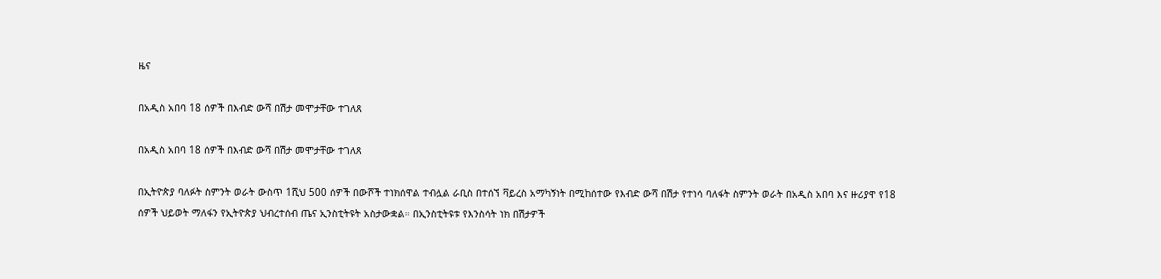ዜና

በአዲስ አበባ 18 ሰዎች በእብድ ውሻ በሽታ መሞታቸው ተገለጸ

በአዲስ አበባ 18 ሰዎች በእብድ ውሻ በሽታ መሞታቸው ተገለጸ

በኢትዮጵያ ባለፉት ስምንት ወራት ውስጥ 1ሺህ 500 ሰዎች በውሾች ተነክሰዋል ተብሏል ራቢስ በተሰኘ ቫይረስ አማካኝነት በሚከሰተው የእብድ ውሻ በሽታ የተነሳ ባለፋት ስምንት ወራት በአዲስ አበባ እና ዙሪያዋ የ18 ሰዎች ህይወት ማለፋን የኢትዮጵያ ህብረተሰብ ጤና ኢንስቲትዩት አስታውቋል። በኢንስቲትዩቱ የእንስሳት ነክ በሽታዎች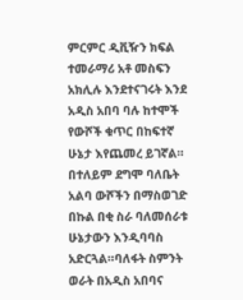ምርምር ዲቪዥን ክፍል ተመራማሪ አቶ መስፍን አክሊሉ እንደተናገሩት እንደ አዲስ አበባ ባሉ ከተሞች የውሾች ቁጥር በከፍተኛ ሁኔታ እየጨመረ ይገኛል። በተለይም ደግሞ ባለቤት አልባ ውሾችን በማስወገድ በኩል በቂ ስራ ባለመሰራቱ ሁኔታውን እንዲባባስ አድርጓል።ባለፋት ስምንት ወራት በአዲስ አበባና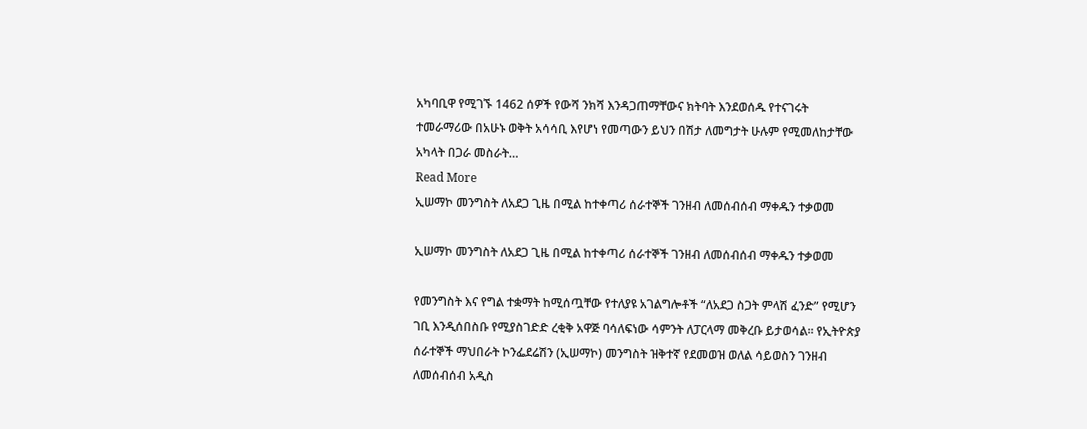አካባቢዋ የሚገኙ 1462 ሰዎች የውሻ ንክሻ እንዳጋጠማቸውና ክትባት እንደወሰዱ የተናገሩት  ተመራማሪው በአሁኑ ወቅት አሳሳቢ እየሆነ የመጣውን ይህን በሽታ ለመግታት ሁሉም የሚመለከታቸው አካላት በጋራ መስራት…
Read More
ኢሠማኮ መንግስት ለአደጋ ጊዜ በሚል ከተቀጣሪ ሰራተኞች ገንዘብ ለመሰብሰብ ማቀዱን ተቃወመ

ኢሠማኮ መንግስት ለአደጋ ጊዜ በሚል ከተቀጣሪ ሰራተኞች ገንዘብ ለመሰብሰብ ማቀዱን ተቃወመ

የመንግስት እና የግል ተቋማት ከሚሰጧቸው የተለያዩ አገልግሎቶች “ለአደጋ ስጋት ምላሽ ፈንድ” የሚሆን ገቢ እንዲሰበስቡ የሚያስገድድ ረቂቅ አዋጅ ባሳለፍነው ሳምንት ለፓርላማ መቅረቡ ይታወሳል፡፡ የኢትዮጵያ ሰራተኞች ማህበራት ኮንፌደሬሽን (ኢሠማኮ) መንግስት ዝቅተኛ የደመወዝ ወለል ሳይወስን ገንዘብ ለመሰብሰብ አዲስ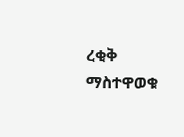ረቂቅ ማስተዋወቁ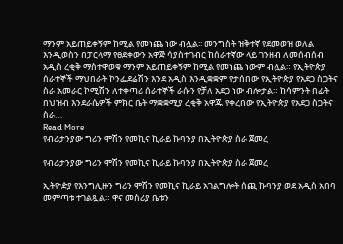ማንም አይጠይቀኝም ከሚል የመነጨ ነው ብሏል፡፡ መንግስት ዝቅተኛ የደመወዝ ወለል እንዲወስን በፓርላማ የፀደቀውን አዋጅ ሳያስተገብር ከሰራተኛው ላይ ገንዘብ ለመሰብሰብ አዲስ ረቂቅ ማስተዋወቁ ማንም አይጠይቀኝም ከሚል የመነጨ ነውም ብሏል። የኢትዮጵያ ሰራተኞች ማህበራት ኮንፌደሬሽን እንደ አዲስ እንዲቋቋም የታሰበው የኢትዮጵያ የአደጋ ስጋትና ስራ አመራር ኮሚሽን ለተቀጣሪ ሰራተኞች ራሱን የቻለ አደጋ ነው ብሎታል። ከሳምንት በፊት በህዝብ እንደራሴዎች ምክር ቤት ማቋቋሚያ ረቂቅ አዋጁ የቀረበው የኢትዮጵያ የአደጋ ስጋትና ስራ…
Read More
የብሪታንያው ግሪን ሞሽን የመኪና ኪራይ ኩባንያ በኢትዮጵያ ስራ ጀመረ

የብሪታንያው ግሪን ሞሽን የመኪና ኪራይ ኩባንያ በኢትዮጵያ ስራ ጀመረ

ኢትዮዽያ የእንግሊዙን ግሪን ሞሽን የመኪና ኪራይ አገልግሎት ሰጪ ኩባንያ ወደ አዲስ አበባ መምጣቱ ተገልጿል። ዋና መስሪያ ቤቱን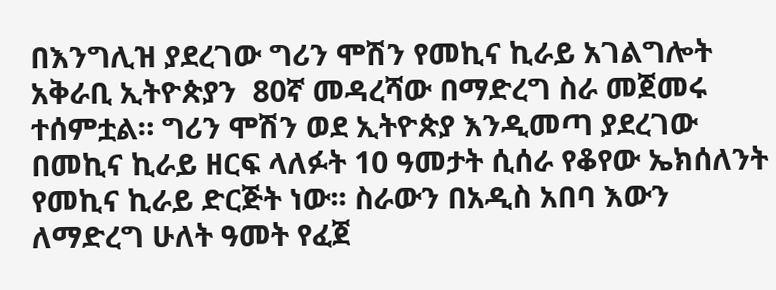በእንግሊዝ ያደረገው ግሪን ሞሽን የመኪና ኪራይ አገልግሎት አቅራቢ ኢትዮጵያን  80ኛ መዳረሻው በማድረግ ስራ መጀመሩ ተሰምቷል። ግሪን ሞሽን ወደ ኢትዮጵያ እንዲመጣ ያደረገው በመኪና ኪራይ ዘርፍ ላለፉት 10 ዓመታት ሲሰራ የቆየው ኤክሰለንት የመኪና ኪራይ ድርጅት ነው፡፡ ስራውን በአዲስ አበባ እውን ለማድረግ ሁለት ዓመት የፈጀ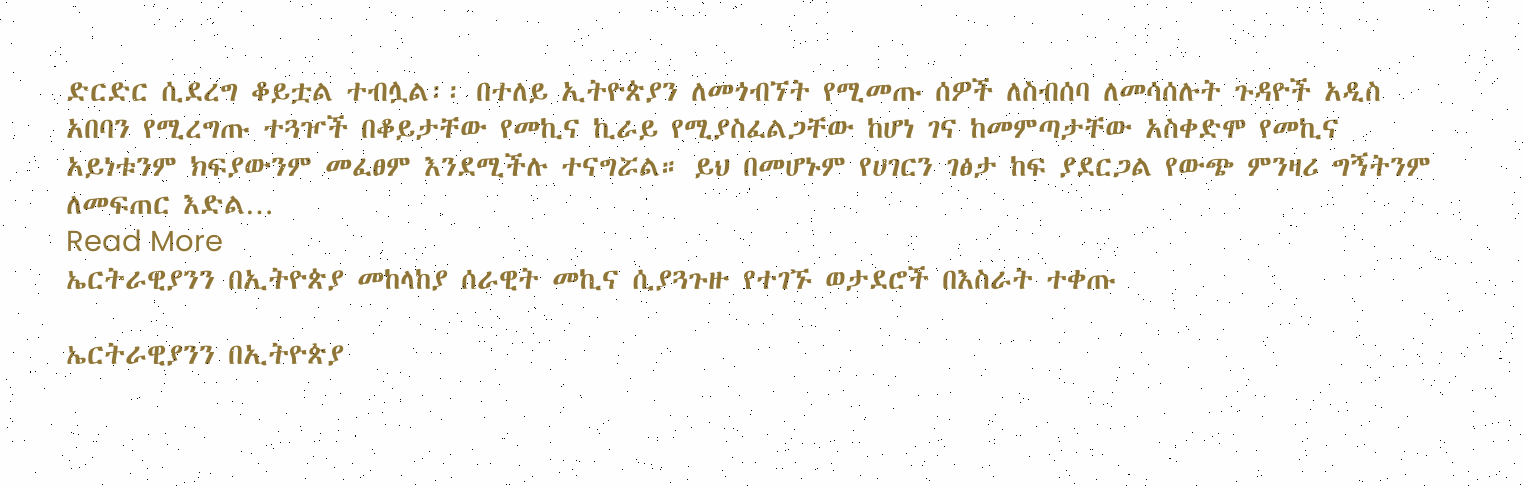ድርድር ሲደረግ ቆይቷል ተብሏል፡፡ በተለይ ኢትዮጵያን ለመጎብኘት የሚመጡ ሰዎች ለስብሰባ ለመሳሰሉት ጉዳዮች አዲስ አበባን የሚረግጡ ተጓዦች በቆይታቸው የመኪና ኪራይ የሚያስፈልጋቸው ከሆነ ገና ከመምጣታቸው አስቀድሞ የመኪና አይነቱንም ክፍያውንም መፈፀም እንደሚችሉ ተናግሯል። ይህ በመሆኑም የሀገርን ገፅታ ከፍ ያደርጋል የውጭ ምንዛሪ ግኝትንም ለመፍጠር እድል…
Read More
ኤርትራዊያንን በኢትዮጵያ መከላከያ ሰራዊት መኪና ሲያጓጉዙ የተገኙ ወታደሮች በእስራት ተቀጡ

ኤርትራዊያንን በኢትዮጵያ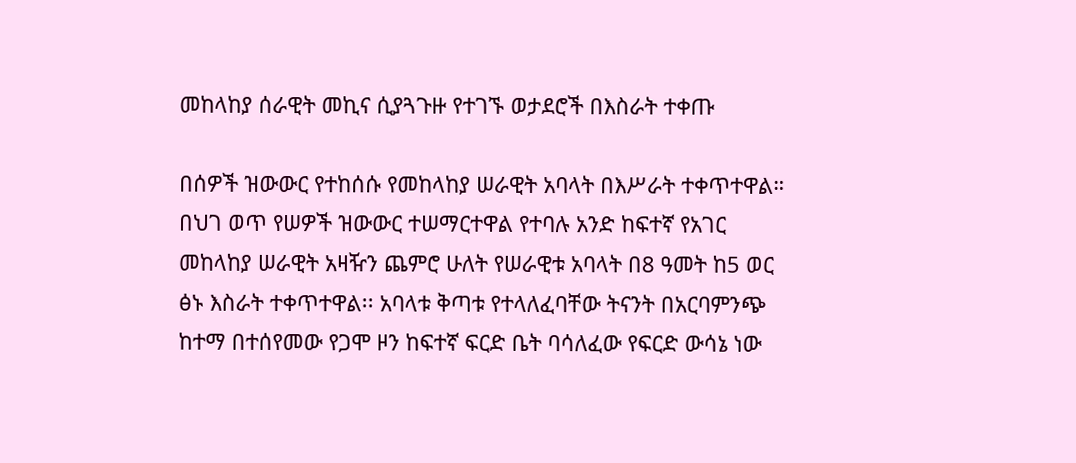መከላከያ ሰራዊት መኪና ሲያጓጉዙ የተገኙ ወታደሮች በእስራት ተቀጡ

በሰዎች ዝውውር የተከሰሱ የመከላከያ ሠራዊት አባላት በእሥራት ተቀጥተዋል። በህገ ወጥ የሠዎች ዝውውር ተሠማርተዋል የተባሉ አንድ ከፍተኛ የአገር መከላከያ ሠራዊት አዛዥን ጨምሮ ሁለት የሠራዊቱ አባላት በ8 ዓመት ከ5 ወር ፅኑ እስራት ተቀጥተዋል፡፡ አባላቱ ቅጣቱ የተላለፈባቸው ትናንት በአርባምንጭ ከተማ በተሰየመው የጋሞ ዞን ከፍተኛ ፍርድ ቤት ባሳለፈው የፍርድ ውሳኔ ነው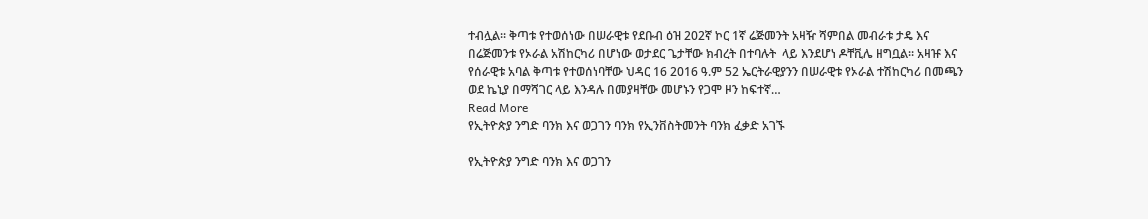ተብሏል፡፡ ቅጣቱ የተወሰነው በሠራዊቱ የደቡብ ዕዝ 202ኛ ኮር 1ኛ ሬጅመንት አዛዥ ሻምበል መብራቱ ታዴ እና በሬጅመንቱ የኦራል አሽከርካሪ በሆነው ወታደር ጌታቸው ክብረት በተባሉት  ላይ እንደሆነ ዶቸቪሌ ዘግቧል። አዛዡ እና የሰራዊቱ አባል ቅጣቱ የተወሰነባቸው ህዳር 16 2016 ዓ.ም 52 ኤርትራዊያንን በሠራዊቱ የኦራል ተሽከርካሪ በመጫን ወደ ኬኒያ በማሻገር ላይ እንዳሉ በመያዛቸው መሆኑን የጋሞ ዞን ከፍተኛ…
Read More
የኢትዮጵያ ንግድ ባንክ እና ወጋገን ባንክ የኢንቨስትመንት ባንክ ፈቃድ አገኙ

የኢትዮጵያ ንግድ ባንክ እና ወጋገን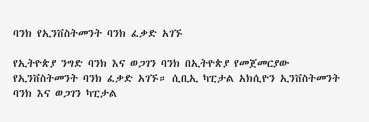ባንክ የኢንቨስትመንት ባንክ ፈቃድ አገኙ

የኢትዮጵያ ንግድ ባንክ እና ወጋገን ባንክ በኢትዮጵያ የመጀመርያው የኢንቨስትመንት ባንክ ፈቃድ አገኙ። ሲቢኢ ካፒታል አክሲዮን ኢንቨስትመንት ባንክ እና ወጋገን ካፒታል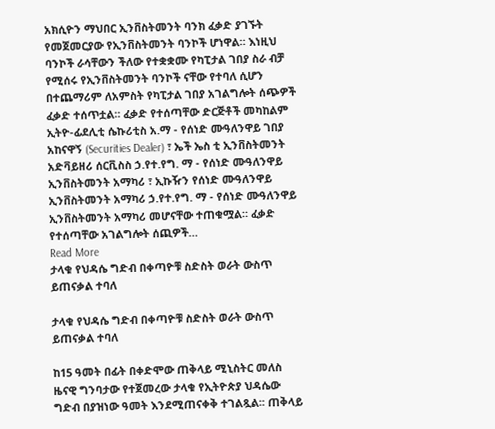አክሲዮን ማህበር ኢንቨስትመንት ባንክ ፈቃድ ያገኙት የመጀመርያው የኢንቨስትመንት ባንኮች ሆነዋል። እነዚህ ባንኮች ራሳቸውን ችለው የተቋቋሙ የካፒታል ገበያ ስራ ብቻ የሚሰሩ የኢንቨስትመንት ባንኮች ናቸው የተባለ ሲሆን በተጨማሪም ለአምስት የካፒታል ገበያ አገልግሎት ሰጭዎች ፈቃድ ተሰጥቷል። ፈቃድ የተሰጣቸው ድርጅቶች መካከልም ኢትዮ-ፊደሊቲ ሴኩሪቲስ አ.ማ - የሰነድ ሙዓለንዋይ ገበያ አከናዋኝ (Securities Dealer) ፣ ኤች ኤስ ቲ ኢንቨስትመንት አድቫይዘሪ ሰርቪስስ ኃ.የተ.የግ. ማ - የሰነድ ሙዓለንዋይ ኢንቨስትመንት አማካሪ ፣ ኢኩዥን የሰነድ ሙዓለንዋይ ኢንቨስትመንት አማካሪ ኃ.የተ.የግ. ማ - የሰነድ ሙዓለንዋይ ኢንቨስትመንት አማካሪ መሆናቸው ተጠቁሟል። ፈቃድ የተሰጣቸው አገልግሎት ሰጪዎች…
Read More
ታላቁ የህዳሴ ግድብ በቀጣዮቹ ስድስት ወራት ውስጥ ይጠናቃል ተባለ

ታላቁ የህዳሴ ግድብ በቀጣዮቹ ስድስት ወራት ውስጥ ይጠናቃል ተባለ

ከ15 ዓመት በፊት በቀድሞው ጠቅላይ ሚኒስትር መለስ ዜናዊ ግንባታው የተጀመረው ታላቁ የኢትዮጵያ ህዳሴው ግድብ በያዝነው ዓመት እንደሚጠናቀቅ ተገልጿል፡፡ ጠቅላይ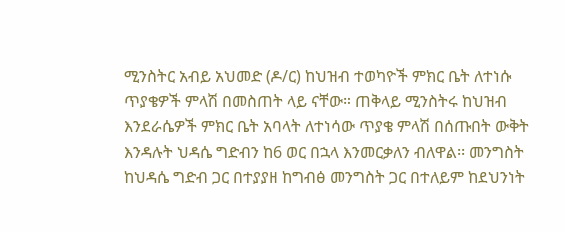ሚንስትር አብይ አህመድ (ዶ/ር) ከህዝብ ተወካዮች ምክር ቤት ለተነሱ ጥያቄዎች ምላሽ በመስጠት ላይ ናቸው። ጠቅላይ ሚንስትሩ ከህዝብ እንደራሴዎች ምክር ቤት አባላት ለተነሳው ጥያቄ ምላሽ በሰጡበት ውቅት እንዳሉት ህዳሴ ግድብን ከ6 ወር በኋላ እንመርቃለን ብለዋል፡፡ መንግስት ከህዳሴ ግድብ ጋር በተያያዘ ከግብፅ መንግስት ጋር በተለይም ከደህንነት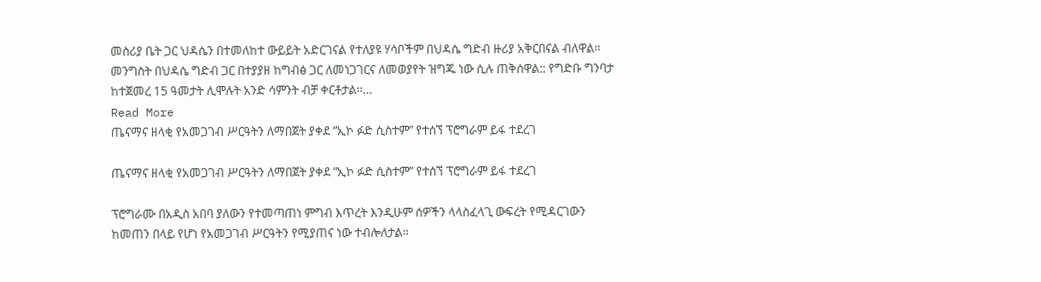መስሪያ ቤት ጋር ህዳሴን በተመለከተ ውይይት አድርገናል የተለያዩ ሃሳቦችም በህዳሴ ግድብ ዙሪያ አቅርበናል ብለዋል፡፡ መንግስት በህዳሴ ግድብ ጋር በተያያዘ ከግብፅ ጋር ለመነጋገርና ለመወያየት ዝግጁ ነው ሲሉ ጠቅሰዋል:: የግድቡ ግንባታ ከተጀመረ 15 ዓመታት ሊሞሉት አንድ ሳምንት ብቻ ቀርቶታል።…
Read More
ጤናማና ዘላቂ የአመጋገብ ሥርዓትን ለማበጀት ያቀደ ”ኢኮ ፉድ ሲስተም” የተሰኘ ፕሮግራም ይፋ ተደረገ

ጤናማና ዘላቂ የአመጋገብ ሥርዓትን ለማበጀት ያቀደ ”ኢኮ ፉድ ሲስተም” የተሰኘ ፕሮግራም ይፋ ተደረገ

ፕሮግራሙ በአዲስ አበባ ያለውን የተመጣጠነ ምግብ እጥረት እንዲሁም ሰዎችን ላላስፈላጊ ውፍረት የሚዳርገውን ከመጠን በላይ የሆነ የአመጋገብ ሥርዓትን የሚያጠና ነው ተብሎለታል።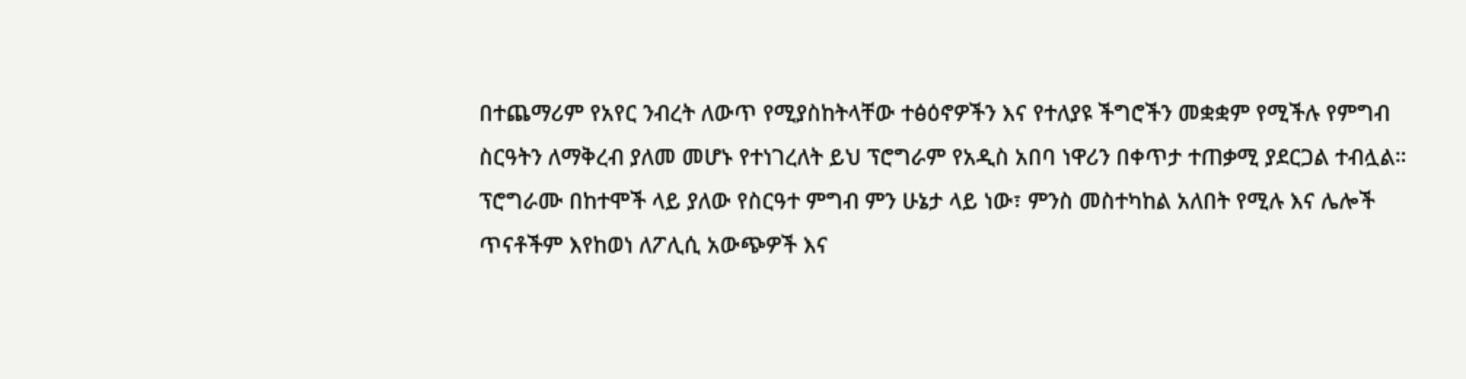በተጨማሪም የአየር ንብረት ለውጥ የሚያስከትላቸው ተፅዕኖዎችን እና የተለያዩ ችግሮችን መቋቋም የሚችሉ የምግብ ስርዓትን ለማቅረብ ያለመ መሆኑ የተነገረለት ይህ ፕሮግራም የአዲስ አበባ ነዋሪን በቀጥታ ተጠቃሚ ያደርጋል ተብሏል። ፕሮግራሙ በከተሞች ላይ ያለው የስርዓተ ምግብ ምን ሁኔታ ላይ ነው፣ ምንስ መስተካከል አለበት የሚሉ እና ሌሎች ጥናቶችም እየከወነ ለፖሊሲ አውጭዎች እና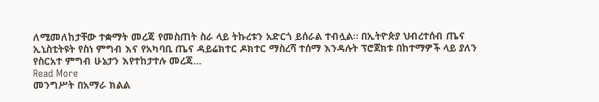ለሚመለከታቸው ተቋማት መረጃ የመስጠት ስራ ላይ ትኩረቱን አድርጎ ይሰራል ተብሏል። በኢትዮጵያ ህብረተሰብ ጤና ኢኒስቲትዩት የስነ ምግብ እና የአካባቢ ጤና ዳይሬክተር ዶክተር ማስረሻ ተሰማ እንዳሉት ፕሮጀክቱ በከተማዎች ላይ ያለን የስርአተ ምግብ ሁኔታን እየተከታተሉ መረጃ…
Read More
መንግሥት በአማራ ክልል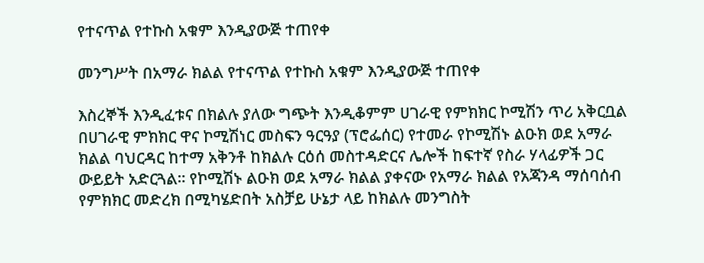የተናጥል የተኩስ አቁም እንዲያውጅ ተጠየቀ

መንግሥት በአማራ ክልል የተናጥል የተኩስ አቁም እንዲያውጅ ተጠየቀ

እስረኞች እንዲፈቱና በክልሉ ያለው ግጭት እንዲቆምም ሀገራዊ የምክክር ኮሚሽን ጥሪ አቅርቧል በሀገራዊ ምክክር ዋና ኮሚሽነር መስፍን ዓርዓያ (ፕሮፌሰር) የተመራ የኮሚሽኑ ልዑክ ወደ አማራ ክልል ባህርዳር ከተማ አቅንቶ ከክልሉ ርዕሰ መስተዳድርና ሌሎች ከፍተኛ የስራ ሃላፊዎች ጋር ውይይት አድርጓል። የኮሚሽኑ ልዑክ ወደ አማራ ክልል ያቀናው የአማራ ክልል የአጃንዳ ማሰባሰብ የምክክር መድረክ በሚካሄድበት አስቻይ ሁኔታ ላይ ከክልሉ መንግስት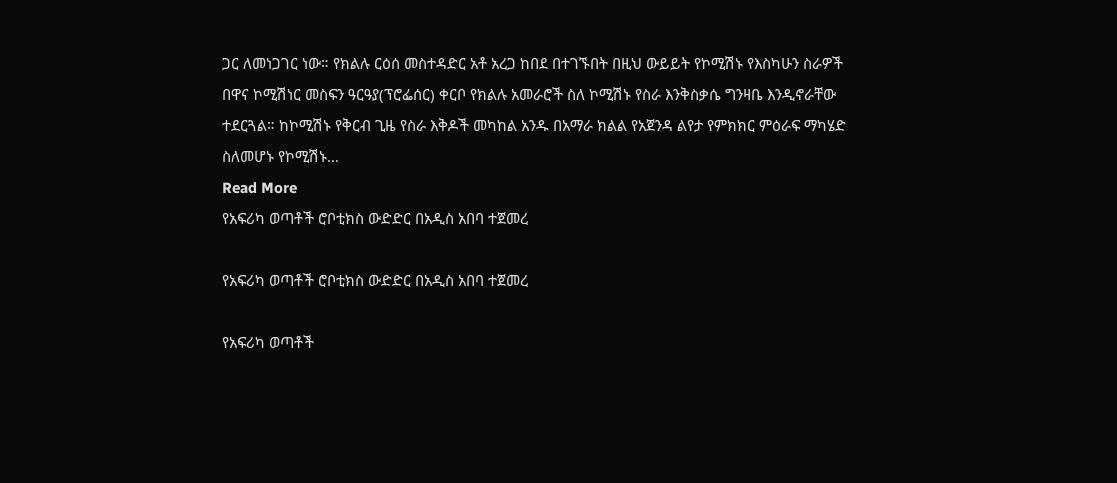ጋር ለመነጋገር ነው። የክልሉ ርዕሰ መስተዳድር አቶ አረጋ ከበደ በተገኙበት በዚህ ውይይት የኮሚሽኑ የእስካሁን ስራዎች በዋና ኮሚሽነር መስፍን ዓርዓያ(ፕሮፌሰር) ቀርቦ የክልሉ አመራሮች ስለ ኮሚሽኑ የስራ እንቅስቃሴ ግንዛቤ እንዲኖራቸው ተደርጓል። ከኮሚሽኑ የቅርብ ጊዜ የስራ እቅዶች መካከል አንዱ በአማራ ክልል የአጀንዳ ልየታ የምክክር ምዕራፍ ማካሄድ ስለመሆኑ የኮሚሽኑ…
Read More
የአፍሪካ ወጣቶች ሮቦቲክስ ውድድር በአዲስ አበባ ተጀመረ

የአፍሪካ ወጣቶች ሮቦቲክስ ውድድር በአዲስ አበባ ተጀመረ

የአፍሪካ ወጣቶች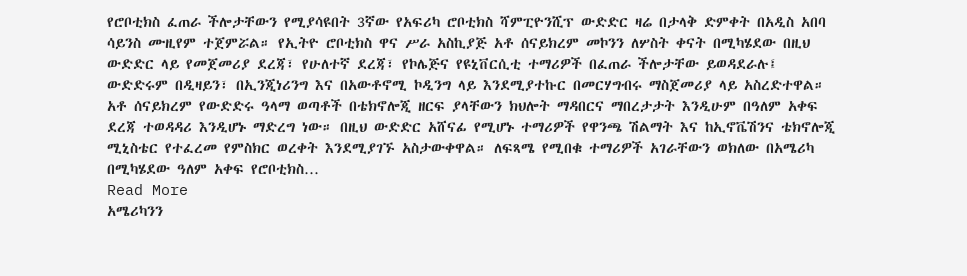የሮቦቲክስ ፈጠራ ችሎታቸውን የሚያሳዩበት 3ኛው የአፍሪካ ሮቦቲክስ ሻምፒዮንሺፕ ውድድር ዛሬ በታላቅ ድምቀት በአዲስ አበባ ሳይንስ ሙዚየም ተጀምሯል። የኢትዮ ሮቦቲክስ ዋና ሥራ አስኪያጅ አቶ ሰናይክረም መኮንን ለሦስት ቀናት በሚካሄደው በዚህ ውድድር ላይ የመጀመሪያ ደረጃ፣ የሁለተኛ ደረጃ፣ የኮሌጅና የዩኒቨርሲቲ ተማሪዎች በፈጠራ ችሎታቸው ይወዳደራሉ፤ ውድድሩም በዲዛይን፣ በኢንጂነሪንግ እና በአውቶኖሚ ኮዲንግ ላይ እንደሚያተኩር በመርሃግብሩ ማስጀመሪያ ላይ አስረድተዋል። አቶ ሰናይክረም የውድድሩ ዓላማ ወጣቶች በቴክኖሎጂ ዘርፍ ያላቸውን ክህሎት ማዳበርና ማበረታታት እንዲሁም በዓለም አቀፍ ደረጃ ተወዳዳሪ እንዲሆኑ ማድረግ ነው። በዚህ ውድድር አሸናፊ የሚሆኑ ተማሪዎች የዋንጫ ሽልማት እና ከኢኖቬሽንና ቴክኖሎጂ ሚኒስቴር የተፈረመ የምስክር ወረቀት እንደሚያገኙ አስታውቀዋል። ለፍጻሜ የሚበቁ ተማሪዎች አገራቸውን ወክለው በአሜሪካ በሚካሄደው ዓለም አቀፍ የሮቦቲክስ…
Read More
አሜሪካንን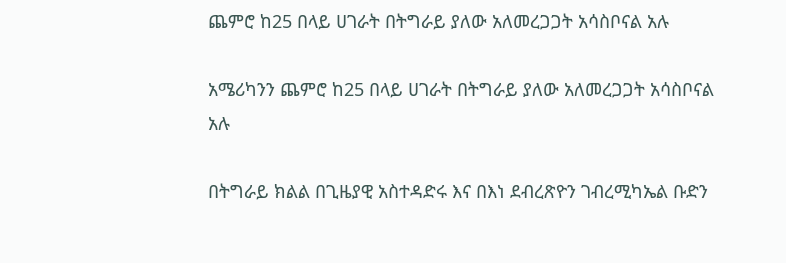ጨምሮ ከ25 በላይ ሀገራት በትግራይ ያለው አለመረጋጋት አሳስቦናል አሉ

አሜሪካንን ጨምሮ ከ25 በላይ ሀገራት በትግራይ ያለው አለመረጋጋት አሳስቦናል አሉ

በትግራይ ክልል በጊዜያዊ አስተዳድሩ እና በእነ ደብረጽዮን ገብረሚካኤል ቡድን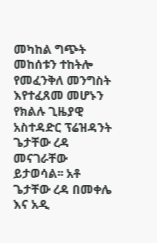መካከል ግጭት መከሰቱን ተከትሎ የመፈንቅለ መንግስት እየተፈጸመ መሆኑን የክልሉ ጊዜያዊ አስተዳድር ፕሬዝዳንት ጌታቸው ረዳ መናገራቸው ይታወሳል፡፡ አቶ ጌታቸው ረዳ በመቀሌ እና አዲ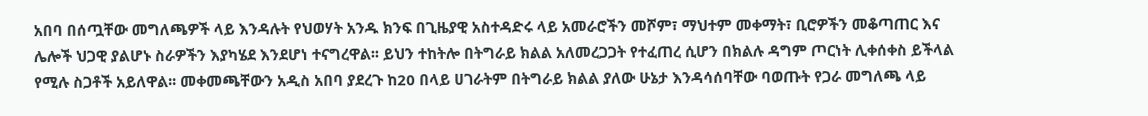አበባ በሰጧቸው መግለጫዎች ላይ እንዳሉት የህወሃት አንዱ ክንፍ በጊዜያዊ አስተዳድሩ ላይ አመራሮችን መሾም፣ ማህተም መቀማት፣ ቢሮዎችን መቆጣጠር እና ሌሎች ህጋዊ ያልሆኑ ስራዎችን እያካሄደ እንደሆነ ተናግረዋል፡፡ ይህን ተከትሎ በትግራይ ክልል አለመረጋጋት የተፈጠረ ሲሆን በክልሉ ዳግም ጦርነት ሊቀሰቀስ ይችላል የሚሉ ስጋቶች አይለዋል፡፡ መቀመጫቸውን አዲስ አበባ ያደረጉ ከ20 በላይ ሀገራትም በትግራይ ክልል ያለው ሁኔታ እንዳሳሰባቸው ባወጡት የጋራ መግለጫ ላይ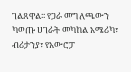ገልጸዋል፡፡ የጋራ መግለጫውን ካወጡ ሀገራት መካከል አሜሪካ፣ ብሪታንያ፣ የአውሮፓ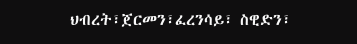ህብረት፣ጀርመን፣ፈረንሳይ፣ ስዊድን፣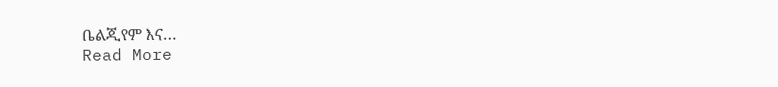ቤልጂየም እና…
Read More